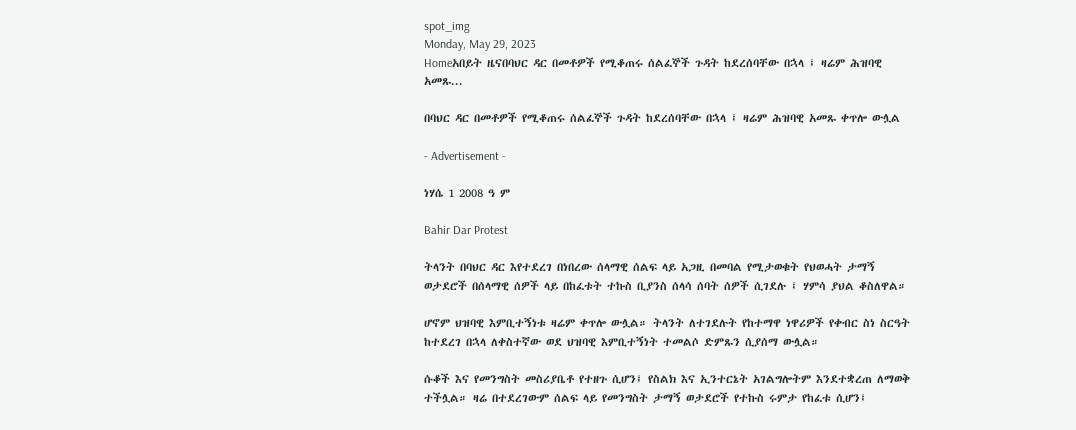spot_img
Monday, May 29, 2023
Homeአበይት ዜናበባህር ዳር በመቶዎች የሚቆጠሩ ሰልፈኞች ጉዳት ከደረሰባቸው በኋላ ፤ ዛሬም ሕዝባዊ አመጹ...

በባህር ዳር በመቶዎች የሚቆጠሩ ሰልፈኞች ጉዳት ከደረሰባቸው በኋላ ፤ ዛሬም ሕዝባዊ አመጹ ቀጥሎ ውሏል

- Advertisement -

ነሃሴ 1 2008 ዓ ም

Bahir Dar Protest

ትላንት በባህር ዳር እየተደረገ በነበረው ሰላማዊ ሰልፍ ላይ አጋዚ በመባል የሚታወቁት የህወሓት ታማኝ ወታደሮች በሰላማዊ ሰዎች ላይ በከፈቱት ተኩስ ቢያንስ ሰላሳ ሰባት ሰዎች ሲገደሉ ፤ ሃምሳ ያህል ቆስለዋል።

ሆኖም ህዝባዊ እምቢተኝነቱ ዛሬም ቀጥሎ ውሏል። ትላንት ለተገደሉት የከተማዋ ነዋሪዎች የቀብር ስነ ስርዓት ከተደረገ በኋላ ለቀስተኛው ወደ ህዝባዊ እምቢተኝነት ተመልሶ ድምጹን ሲያሰማ ውሏል።

ሱቆች እና የመንግስት መስሪያቤቶ የተዘጉ ሲሆን፤ የስልክ እና ኢንተርኔት አገልግሎትም እንደተቋረጠ ለማወቅ ተችሏል። ዛሬ በተደረገውም ሰልፍ ላይ የመንግስት ታማኝ ወታደሮች የተኩስ ሩምታ የከፈቱ ሲሆን፤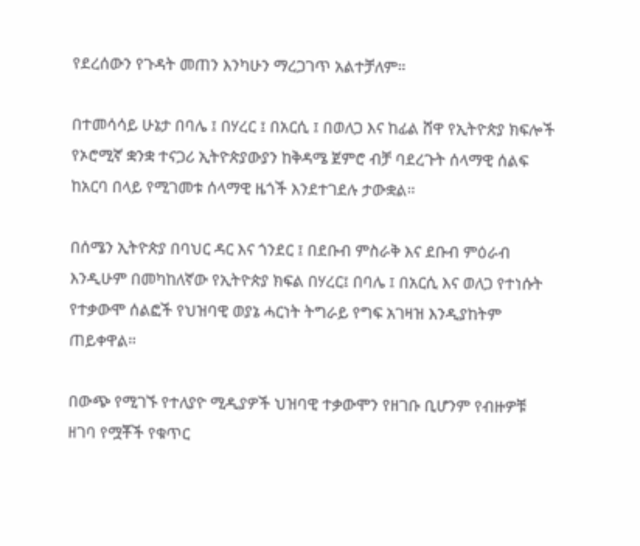የደረሰውን የጉዳት መጠን እንካሁን ማረጋገጥ አልተቻለም።

በተመሳሳይ ሁኔታ በባሌ ፤ በሃረር ፤ በአርሲ ፤ በወለጋ እና ከፊል ሸዋ የኢትዮጵያ ክፍሎች የኦሮሚኛ ቋንቋ ተናጋሪ ኢትዮጵያውያን ከቅዳሜ ጀምሮ ብቻ ባደረጉት ሰላማዊ ሰልፍ ከአርባ በላይ የሚገመቱ ሰላማዊ ዜጎች እንደተገደሉ ታውቋል።

በሰሜን ኢትዮጵያ በባህር ዳር እና ጎንደር ፤ በደቡብ ምስራቅ እና ደቡብ ምዕራብ እንዲሁም በመካከለኛው የኢትዮጵያ ክፍል በሃረር፤ በባሌ ፤ በአርሲ እና ወለጋ የተነሱት የተቃውሞ ሰልፎች የህዝባዊ ወያኔ ሓርነት ትግራይ የግፍ አገዛዝ እንዲያከትም ጠይቀዋል።

በውጭ የሚገኙ የተለያዮ ሚዲያዎች ህዝባዊ ተቃውሞን የዘገቡ ቢሆንም የብዙዎቹ ዘገባ የሟቾች የቁጥር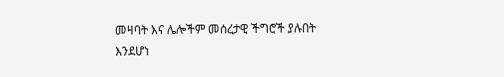መዛባት እና ሌሎችም መሰረታዊ ችግሮች ያሉበት እንደሆነ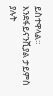ይስተዋላል። እንደፋይናንሺያል ታይምስ ያሉት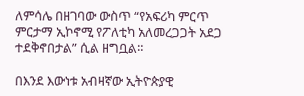ለምሳሌ በዘገባው ውስጥ “የአፍሪካ ምርጥ ምርታማ ኢኮኖሚ የፖለቲካ አለመረጋጋት አደጋ ተደቅኖበታል” ሲል ዘግቧል።

በእንደ እውነቱ አብዛኛው ኢትዮጵያዊ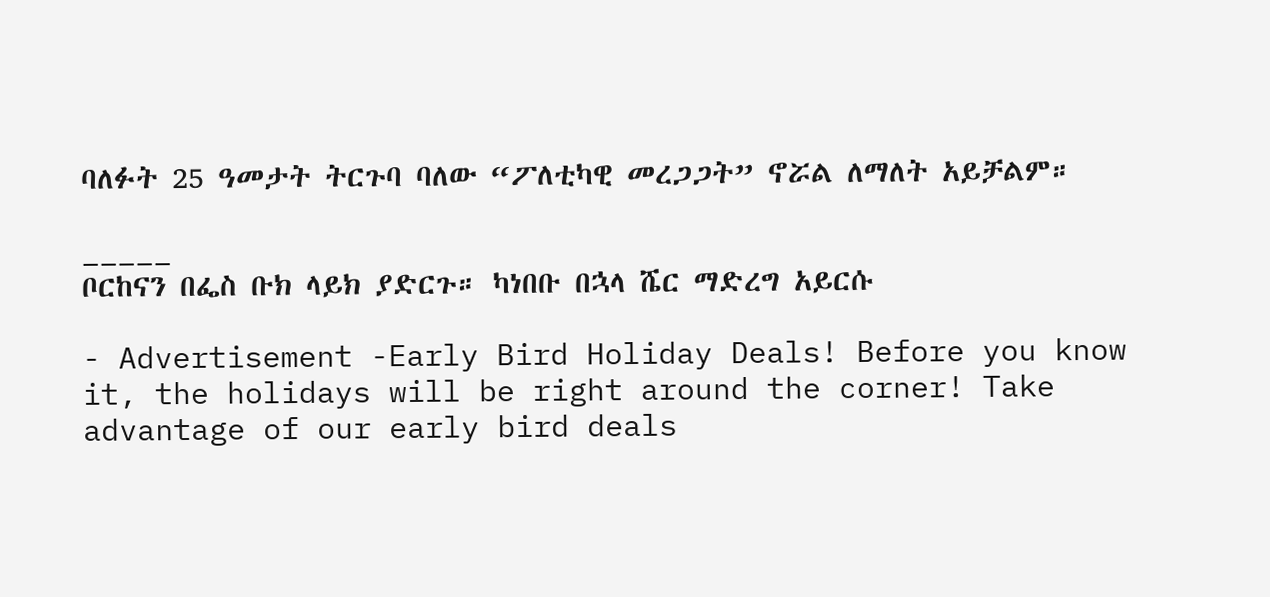ባለፉት 25 ዓመታት ትርጉባ ባለው “ፖለቲካዊ መረጋጋት” ኖሯል ለማለት አይቻልም።

_____
ቦርከናን በፌስ ቡክ ላይክ ያድርጉ። ካነበቡ በኋላ ሼር ማድረግ አይርሱ

- Advertisement -Early Bird Holiday Deals! Before you know it, the holidays will be right around the corner! Take advantage of our early bird deals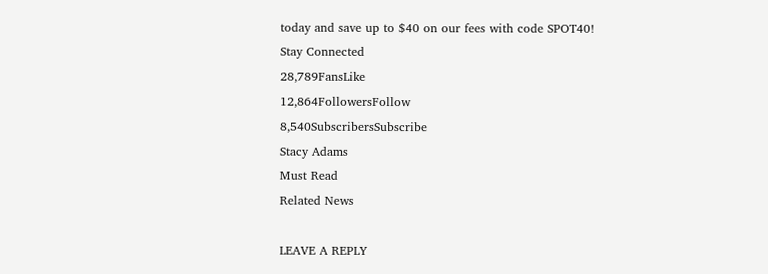today and save up to $40 on our fees with code SPOT40!
Stay Connected
28,789FansLike
12,864FollowersFollow
8,540SubscribersSubscribe
Stacy Adams
Must Read
Related News

LEAVE A REPLY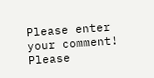Please enter your comment!
Please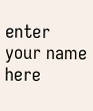enter your name here